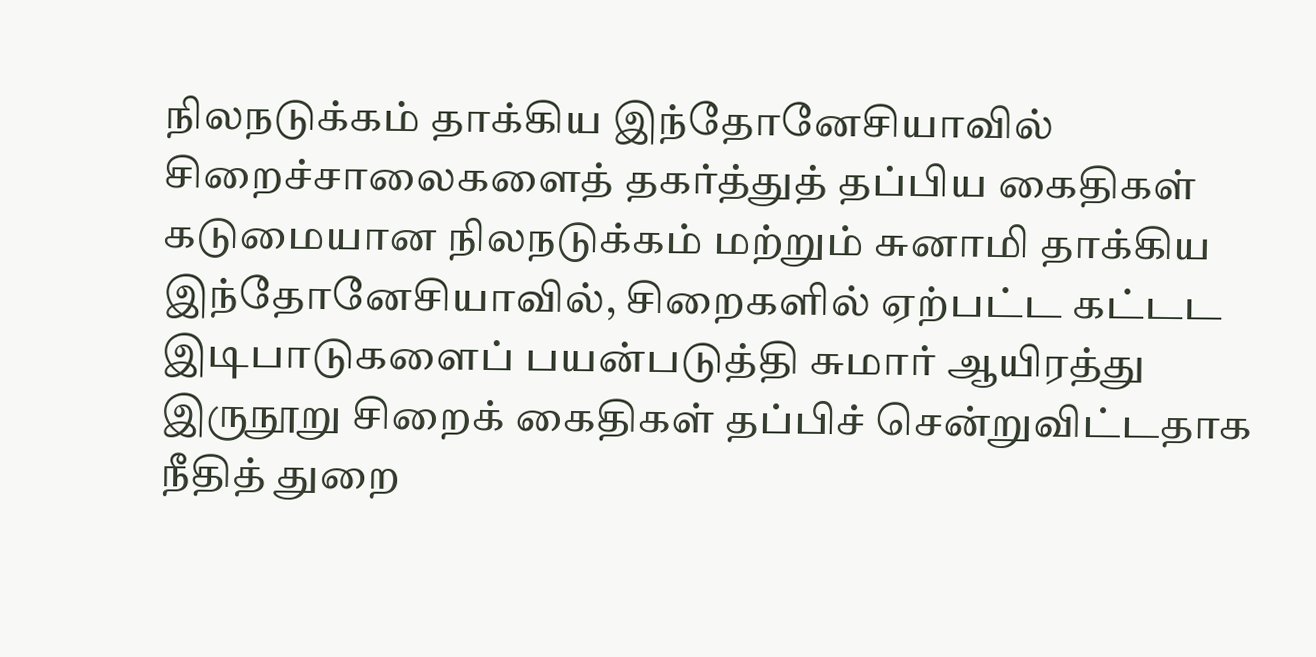நிலநடுக்கம் தாக்கிய இந்தோனேசியாவில் சிறைச்சாலைகளைத் தகர்த்துத் தப்பிய கைதிகள்
கடுமையான நிலநடுக்கம் மற்றும் சுனாமி தாக்கிய இந்தோனேசியாவில், சிறைகளில் ஏற்பட்ட கட்டட இடிபாடுகளைப் பயன்படுத்தி சுமார் ஆயிரத்து இருநூறு சிறைக் கைதிகள் தப்பிச் சென்றுவிட்டதாக நீதித் துறை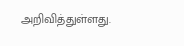அறிவித்துள்ளது.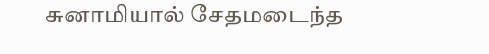சுனாமியால் சேதமடைந்த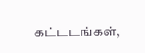கட்டடங்கள்,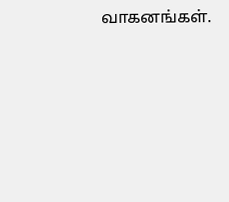வாகனங்கள்.